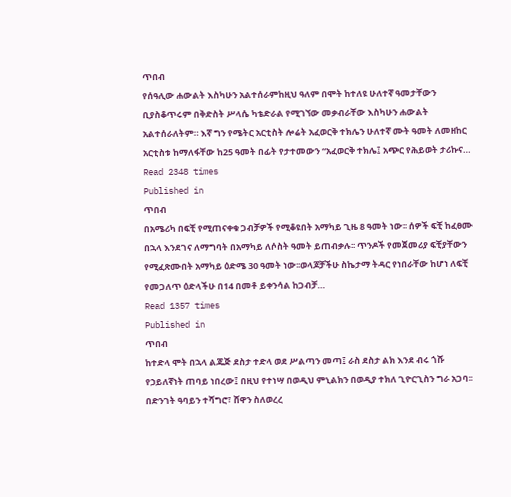ጥበብ
የሰዓሊው ሐውልት እስካሁን አልተሰራምከዚህ ዓለም በሞት ከተለዩ ሁለተኛ ዓመታቸውን ቢያስቆጥሩም በቅድስት ሥላሴ ካቴድራል የሚገኘው መቃብራቸው እስካሁን ሐውልት አልተሰራለትም። እኛ ግን የሜትር አርቲስት ሎሬት አፈወርቅ ተክሌን ሁለተኛ ሙት ዓመት ለመዘከር አርቲስቱ ከማለፋቸው ከ25 ዓመት በፊት የታተመውን “አፈወርቅ ተክሌ፤ አጭር የሕይወት ታሪኩና…
Read 2348 times
Published in
ጥበብ
በአሜሪካ በፍቺ የሚጠናቀቁ ጋብቻዎች የሚቆዩበት አማካይ ጊዜ 8 ዓመት ነው፡፡ ሰዎች ፍቺ ከፈፀሙ በኋላ እንደገና ለማግባት በአማካይ ለሶስት ዓመት ይጠብቃሉ፡፡ ጥንዶች የመጀመሪያ ፍቺያቸውን የሚፈጽሙበት አማካይ ዕድሜ 30 ዓመት ነው፡፡ወላጆቻችሁ ስኬታማ ትዳር የነበራቸው ከሆነ ለፍቺ የመጋለጥ ዕድላችሁ በ14 በመቶ ይቀንሳል ከጋብቻ…
Read 1357 times
Published in
ጥበብ
ከተድላ ሞት በኋላ ልጁጅ ደስታ ተድላ ወደ ሥልጣን መጣ፤ ራስ ደስታ ልክ እንደ ብሩ ጎሹ የኃይለኛነት ጠባይ ነበረው፤ በዚህ የተነሣ በወዲህ ምኒልክን በወዲያ ተክለ ጊዮርጊስን ግራ አጋባ፡፡ በድንገት ዓባይን ተሻግሮ፣ ሸዋን ስለወረረ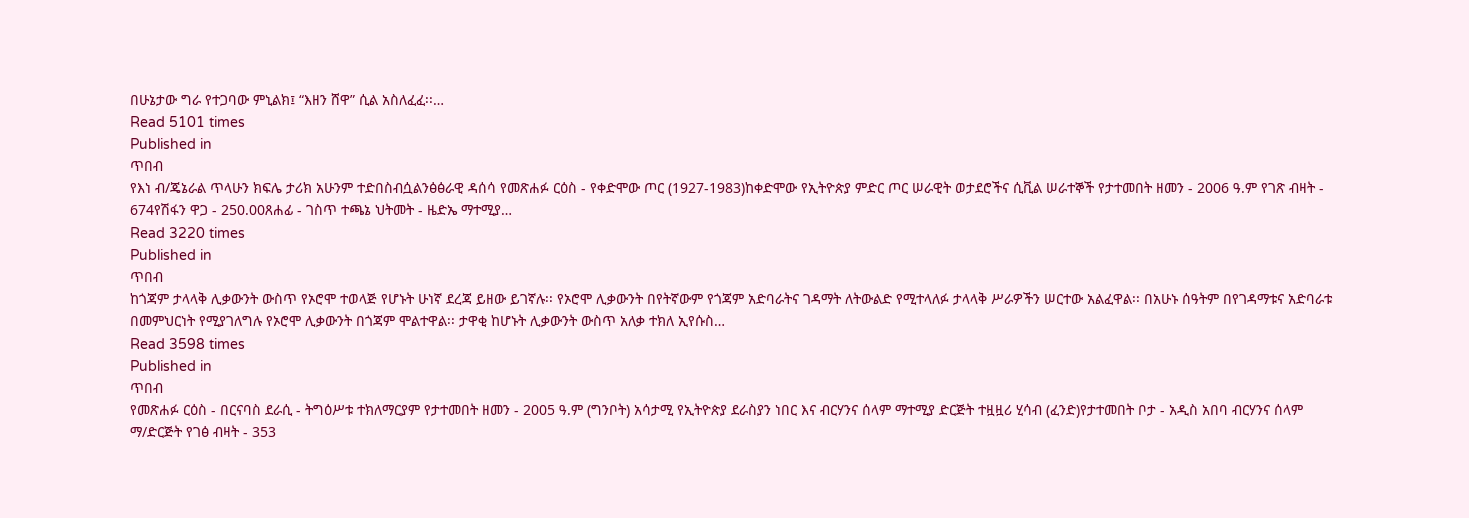በሁኔታው ግራ የተጋባው ምኒልክ፤ “እዘን ሸዋ” ሲል አስለፈፈ፡፡…
Read 5101 times
Published in
ጥበብ
የእነ ብ/ጄኔራል ጥላሁን ክፍሌ ታሪክ አሁንም ተድበስብሷልንፅፅራዊ ዳሰሳ የመጽሐፉ ርዕስ - የቀድሞው ጦር (1927-1983)ከቀድሞው የኢትዮጵያ ምድር ጦር ሠራዊት ወታደሮችና ሲቪል ሠራተኞች የታተመበት ዘመን - 2006 ዓ.ም የገጽ ብዛት - 674የሽፋን ዋጋ - 250.00ጸሐፊ - ገስጥ ተጫኔ ህትመት - ዜድኤ ማተሚያ…
Read 3220 times
Published in
ጥበብ
ከጎጃም ታላላቅ ሊቃውንት ውስጥ የኦሮሞ ተወላጅ የሆኑት ሁነኛ ደረጃ ይዘው ይገኛሉ፡፡ የኦሮሞ ሊቃውንት በየትኛውም የጎጃም አድባራትና ገዳማት ለትውልድ የሚተላለፉ ታላላቅ ሥራዎችን ሠርተው አልፈዋል፡፡ በአሁኑ ሰዓትም በየገዳማቱና አድባራቱ በመምህርነት የሚያገለግሉ የኦሮሞ ሊቃውንት በጎጃም ሞልተዋል፡፡ ታዋቂ ከሆኑት ሊቃውንት ውስጥ አለቃ ተክለ ኢየሱስ…
Read 3598 times
Published in
ጥበብ
የመጽሐፉ ርዕስ - በርናባስ ደራሲ - ትግዕሥቱ ተክለማርያም የታተመበት ዘመን - 2005 ዓ.ም (ግንቦት) አሳታሚ የኢትዮጵያ ደራስያን ነበር እና ብርሃንና ሰላም ማተሚያ ድርጅት ተዟዟሪ ሂሳብ (ፈንድ)የታተመበት ቦታ - አዲስ አበባ ብርሃንና ሰላም ማ/ድርጅት የገፅ ብዛት - 353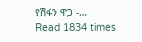የሽፋን ዋጋ -…
Read 1834 times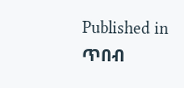Published in
ጥበብ